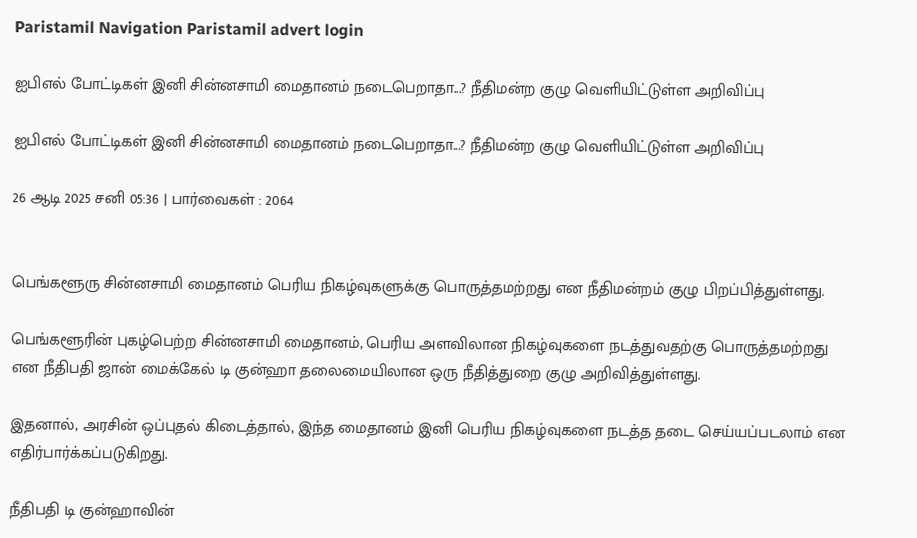Paristamil Navigation Paristamil advert login

ஐபிஎல் போட்டிகள் இனி சின்னசாமி மைதானம் நடைபெறாதா...? நீதிமன்ற குழு வெளியிட்டுள்ள அறிவிப்பு

ஐபிஎல் போட்டிகள் இனி சின்னசாமி மைதானம் நடைபெறாதா...? நீதிமன்ற குழு வெளியிட்டுள்ள அறிவிப்பு

26 ஆடி 2025 சனி 05:36 | பார்வைகள் : 2064


பெங்களூரு சின்னசாமி மைதானம் பெரிய நிகழ்வுகளுக்கு பொருத்தமற்றது என நீதிமன்றம் குழு பிறப்பித்துள்ளது.

பெங்களூரின் புகழ்பெற்ற சின்னசாமி மைதானம், பெரிய அளவிலான நிகழ்வுகளை நடத்துவதற்கு பொருத்தமற்றது என நீதிபதி ஜான் மைக்கேல் டி குன்ஹா தலைமையிலான ஒரு நீதித்துறை குழு அறிவித்துள்ளது.

இதனால், அரசின் ஒப்புதல் கிடைத்தால், இந்த மைதானம் இனி பெரிய நிகழ்வுகளை நடத்த தடை செய்யப்படலாம் என எதிர்பார்க்கப்படுகிறது.

நீதிபதி டி குன்ஹாவின்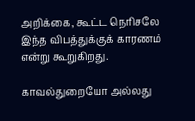அறிக்கை, கூட்ட நெரிசலே இந்த விபத்துக்குக் காரணம் என்று கூறுகிறது.

காவல்துறையோ அல்லது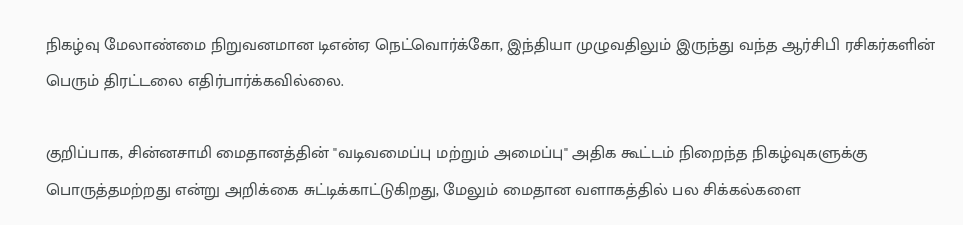நிகழ்வு மேலாண்மை நிறுவனமான டிஎன்ஏ நெட்வொர்க்கோ, இந்தியா முழுவதிலும் இருந்து வந்த ஆர்சிபி ரசிகர்களின் பெரும் திரட்டலை எதிர்பார்க்கவில்லை.

குறிப்பாக, சின்னசாமி மைதானத்தின் "வடிவமைப்பு மற்றும் அமைப்பு" அதிக கூட்டம் நிறைந்த நிகழ்வுகளுக்கு பொருத்தமற்றது என்று அறிக்கை சுட்டிக்காட்டுகிறது, மேலும் மைதான வளாகத்தில் பல சிக்கல்களை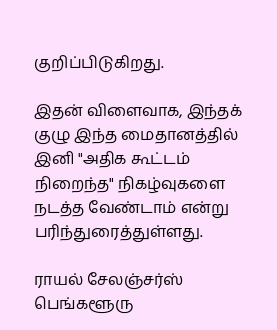குறிப்பிடுகிறது.

இதன் விளைவாக, இந்தக் குழு இந்த மைதானத்தில் இனி "அதிக கூட்டம் நிறைந்த" நிகழ்வுகளை நடத்த வேண்டாம் என்று பரிந்துரைத்துள்ளது.

ராயல் சேலஞ்சர்ஸ் பெங்களூரு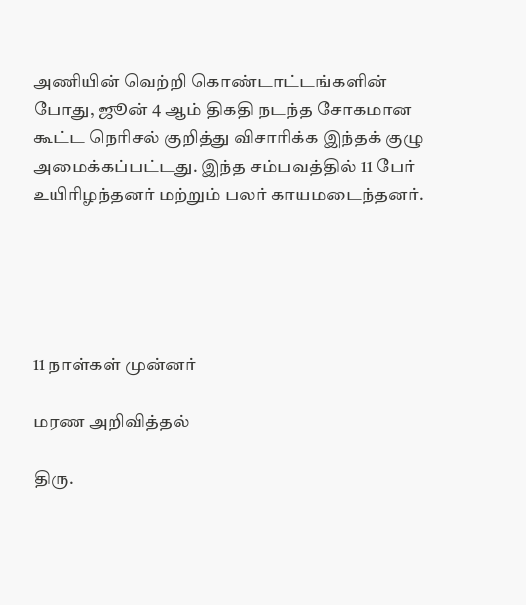அணியின் வெற்றி கொண்டாட்டங்களின் போது, ஜூன் 4 ஆம் திகதி நடந்த சோகமான கூட்ட நெரிசல் குறித்து விசாரிக்க இந்தக் குழு அமைக்கப்பட்டது. இந்த சம்பவத்தில் 11 பேர் உயிரிழந்தனர் மற்றும் பலர் காயமடைந்தனர்.





11 நாள்கள் முன்னர்

மரண அறிவித்தல்

திரு.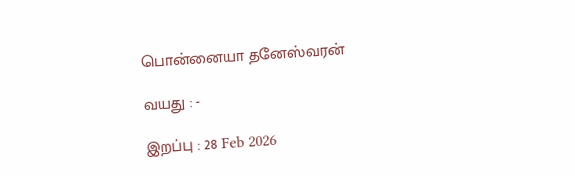பொன்னையா தனேஸ்வரன்

வயது : -

இறப்பு : 28 Feb 2026